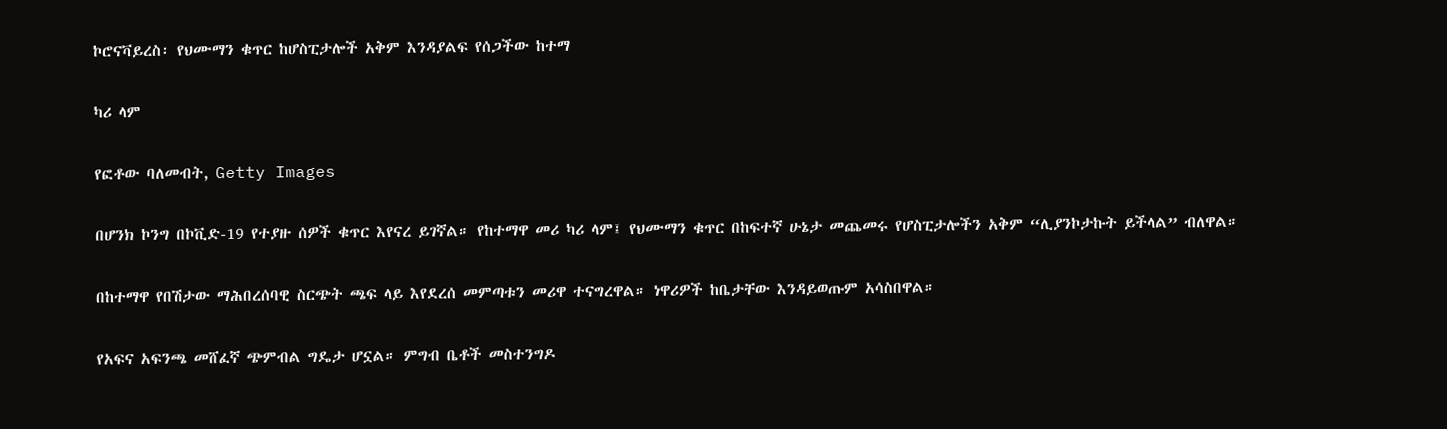ኮሮናቫይረስ፡ የህሙማን ቁጥር ከሆስፒታሎች አቅም እንዳያልፍ የሰጋችው ከተማ

ካሪ ላም

የፎቶው ባለመብት, Getty Images

በሆንክ ኮንግ በኮቪድ-19 የተያዙ ሰዎች ቁጥር እየናረ ይገኛል። የከተማዋ መሪ ካሪ ላም፤ የህሙማን ቁጥር በከፍተኛ ሁኔታ መጨመሩ የሆስፒታሎችን አቅም “ሊያንኮታኩት ይችላል” ብለዋል።

በከተማዋ የበሽታው ማሕበረሰባዊ ስርጭት ጫፍ ላይ እየደረሰ መምጣቱን መሪዋ ተናግረዋል። ነዋሪዎች ከቤታቸው እንዳይወጡም አሳስበዋል።

የአፍና አፍንጫ መሸፈኛ ጭምብል ግዴታ ሆኗል። ምግብ ቤቶች መስተንግዶ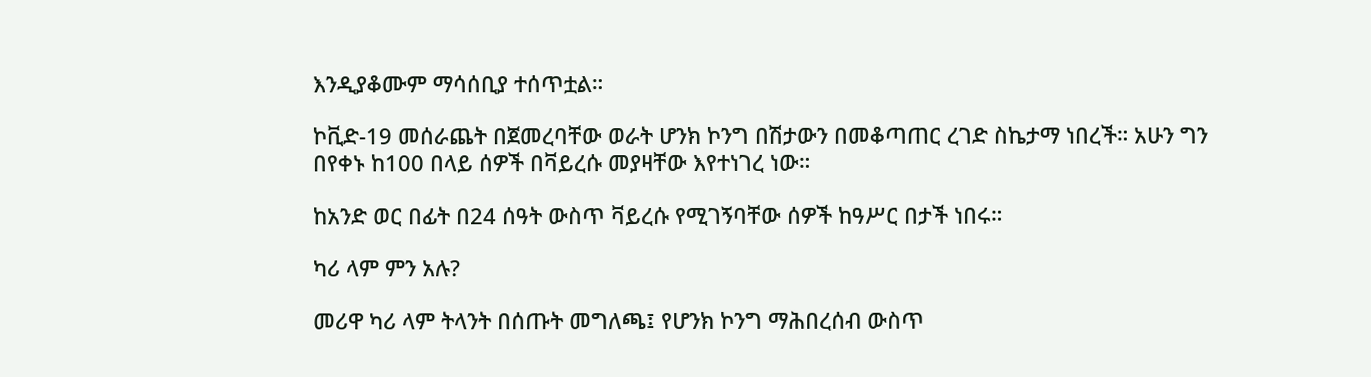እንዲያቆሙም ማሳሰቢያ ተሰጥቷል።

ኮቪድ-19 መሰራጨት በጀመረባቸው ወራት ሆንክ ኮንግ በሽታውን በመቆጣጠር ረገድ ስኬታማ ነበረች። አሁን ግን በየቀኑ ከ100 በላይ ሰዎች በቫይረሱ መያዛቸው እየተነገረ ነው።

ከአንድ ወር በፊት በ24 ሰዓት ውስጥ ቫይረሱ የሚገኝባቸው ሰዎች ከዓሥር በታች ነበሩ።

ካሪ ላም ምን አሉ?

መሪዋ ካሪ ላም ትላንት በሰጡት መግለጫ፤ የሆንክ ኮንግ ማሕበረሰብ ውስጥ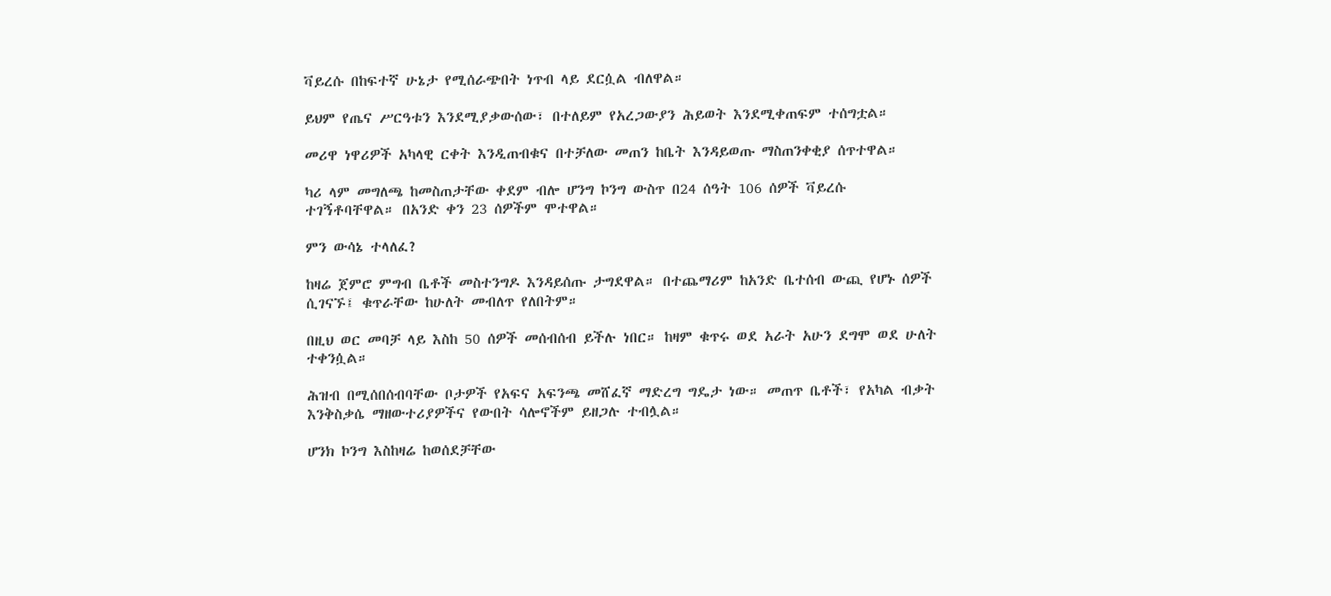ቫይረሱ በከፍተኛ ሁኔታ የሚሰራጭበት ነጥብ ላይ ደርሷል ብለዋል።

ይህም የጤና ሥርዓቱን እንደሚያቃውሰው፣ በተለይም የአረጋውያን ሕይወት እንደሚቀጠፍም ተሰግቷል።

መሪዋ ነዋሪዎች አካላዊ ርቀት እንዲጠብቁና በተቻለው መጠን ከቤት እንዳይወጡ ማስጠንቀቂያ ሰጥተዋል።

ካሪ ላም መግለጫ ከመስጠታቸው ቀደም ብሎ ሆንግ ኮንግ ውስጥ በ24 ሰዓት 106 ሰዎች ቫይረሱ ተገኝቶባቸዋል። በአንድ ቀን 23 ሰዎችም ሞተዋል።

ምን ውሳኔ ተላለፈ?

ከዛሬ ጀምሮ ምግብ ቤቶች መስተንግዶ እንዳይሰጡ ታግደዋል። በተጨማሪም ከአንድ ቤተሰብ ውጪ የሆኑ ሰዎች ሲገናኙ፤ ቁጥራቸው ከሁለት መብለጥ የለበትም።

በዚህ ወር መባቻ ላይ እስከ 50 ሰዎች መሰብሰብ ይችሉ ነበር። ከዛም ቁጥሩ ወደ አራት አሁን ደግሞ ወደ ሁለት ተቀንሷል።

ሕዝብ በሚሰበሰብባቸው ቦታዎች የአፍና አፍንጫ መሸፈኛ ማድረግ ግዴታ ነው። መጠጥ ቤቶች፣ የአካል ብቃት እንቅስቃሴ ማዘውተሪያዎችና የውበት ሳሎኖችም ይዘጋሉ ተብሏል።

ሆንክ ኮንግ እስከዛሬ ከወሰደቻቸው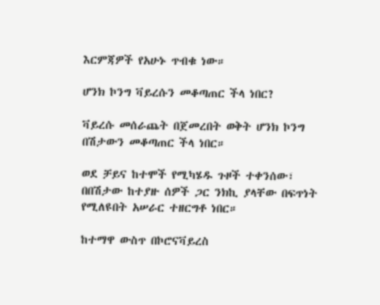እርምጃዎች የአሁኑ ጥብቁ ነው።

ሆንክ ኮንግ ቫይረሱን መቆጣጠር ችላ ነበር?

ቫይረሱ መሰራጨት በጀመረበት ወቅት ሆንክ ኮንግ በሽታውን መቆጣጠር ችላ ነበር።

ወደ ቻይና ከተሞች የሚካሄዱ ጉዞች ተቀንሰው፣ በበሽታው ከተያዙ ሰዎች ጋር ንክኪ ያላቸው በፍጥነት የሚለዩበት አሠራር ተዘርግቶ ነበር።

ከተማዋ ውስጥ በኮሮናቫይረስ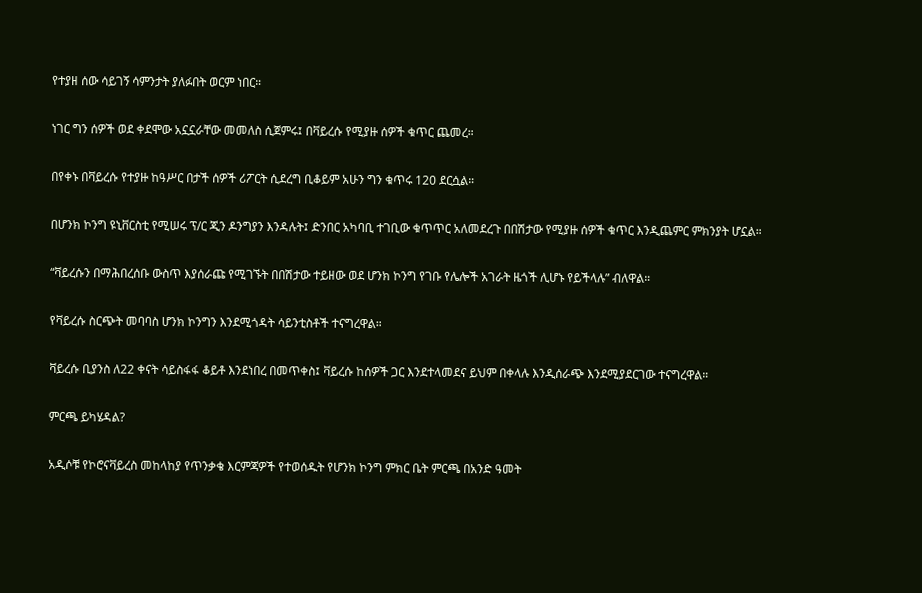የተያዘ ሰው ሳይገኝ ሳምንታት ያለፉበት ወርም ነበር።

ነገር ግን ሰዎች ወደ ቀደሞው አኗኗራቸው መመለስ ሲጀምሩ፤ በቫይረሱ የሚያዙ ሰዎች ቁጥር ጨመረ።

በየቀኑ በቫይረሱ የተያዙ ከዓሥር በታች ሰዎች ሪፖርት ሲደረግ ቢቆይም አሁን ግን ቁጥሩ 120 ደርሷል።

በሆንክ ኮንግ ዩኒቨርስቲ የሚሠሩ ፕ/ር ጂን ዶንግያን እንዳሉት፤ ድንበር አካባቢ ተገቢው ቁጥጥር አለመደረጉ በበሽታው የሚያዙ ሰዎች ቁጥር እንዲጨምር ምክንያት ሆኗል።

“ቫይረሱን በማሕበረሰቡ ውስጥ እያሰራጩ የሚገኙት በበሽታው ተይዘው ወደ ሆንክ ኮንግ የገቡ የሌሎች አገራት ዜጎች ሊሆኑ የይችላሉ” ብለዋል።

የቫይረሱ ስርጭት መባባስ ሆንክ ኮንግን እንደሚጎዳት ሳይንቲስቶች ተናግረዋል።

ቫይረሱ ቢያንስ ለ22 ቀናት ሳይስፋፋ ቆይቶ እንደነበረ በመጥቀስ፤ ቫይረሱ ከሰዎች ጋር እንደተላመደና ይህም በቀላሉ እንዲሰራጭ እንደሚያደርገው ተናግረዋል።

ምርጫ ይካሄዳል?

አዲሶቹ የኮሮናቫይረስ መከላከያ የጥንቃቄ እርምጃዎች የተወሰዱት የሆንክ ኮንግ ምክር ቤት ምርጫ በአንድ ዓመት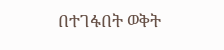በተገፋበት ወቅት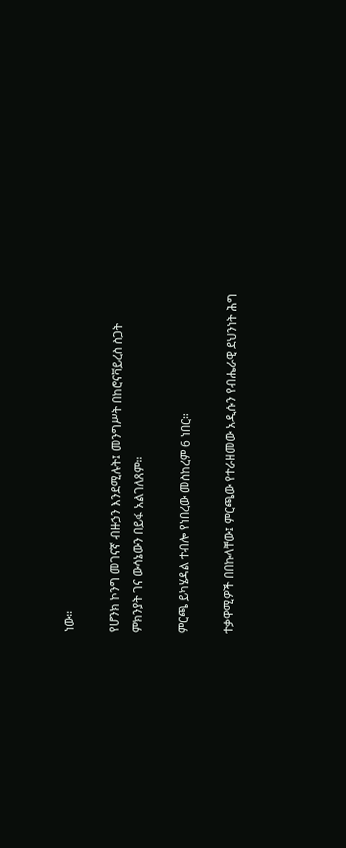ነው።

የሆንክ ኮንግ መገናኛ ብዙኃን እንደሚሉት፤ መንግሥት በከሮናቫይረስ ስጋት ምክንያት ገና ውሳኔውን በይፋ አልገለጸም።

ምርጫ ይካሄዳል ተብሎ የነበረው መስከረም 6 ነበር።

ተቃዋሚዎች በበኩላቸው፤ ምርጫው የተራዘመው አዲሱን የብሔራዊ ደህንነት ሕግ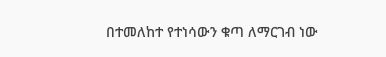በተመለከተ የተነሳውን ቁጣ ለማርገብ ነው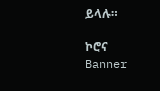ይላሉ።

ኮሮና
Banner